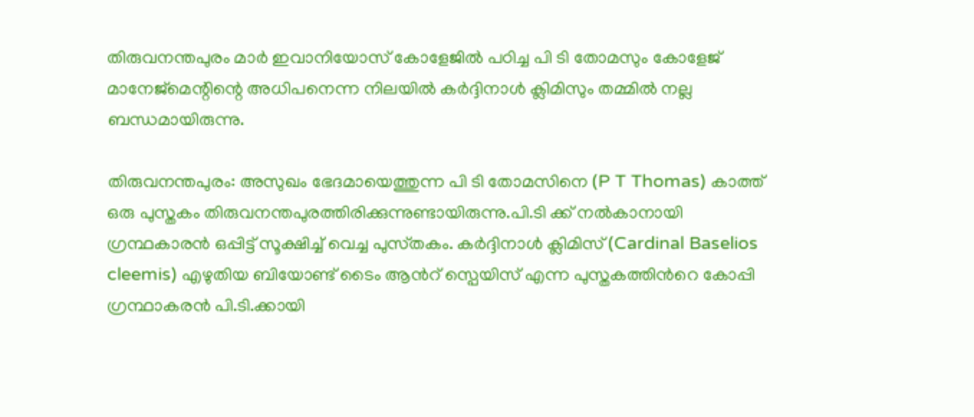തിരുവനന്തപുരം മാർ ഇവാനിയോസ് കോളേജിൽ പഠിച്ച പി ടി തോമസും കോളേജ് മാനേജ്മെന്റിന്റെ അധിപനെന്ന നിലയിൽ കർദ്ദിനാൾ ക്ലിമിസും തമ്മിൽ നല്ല ബന്ധമായിരുന്നു.

തിരുവനന്തപുരം: അസുഖം ഭേദമായെത്തുന്ന പി ടി തോമസിനെ (P T Thomas) കാത്ത് ഒരു പുസ്തകം തിരുവനന്തപുരത്തിരിക്കുന്നുണ്ടായിരുന്നു.പി.ടി ക്ക് നല്‍കാനായി ഗ്രന്ഥകാരന്‍ ഒപ്പിട്ട് സൂക്ഷിച്ച് വെച്ച പുസ്‍തകം. കർദ്ദിനാൾ ക്ലിമിസ് (Cardinal Baselios cleemis) എഴുതിയ ബിയോണ്ട് ടൈം ആന്‍റ് സ്പെയിസ് എന്ന പുസ്തകത്തിന്‍റെ കോപ്പി ഗ്രന്ഥാകരന്‍ പി.ടി.ക്കായി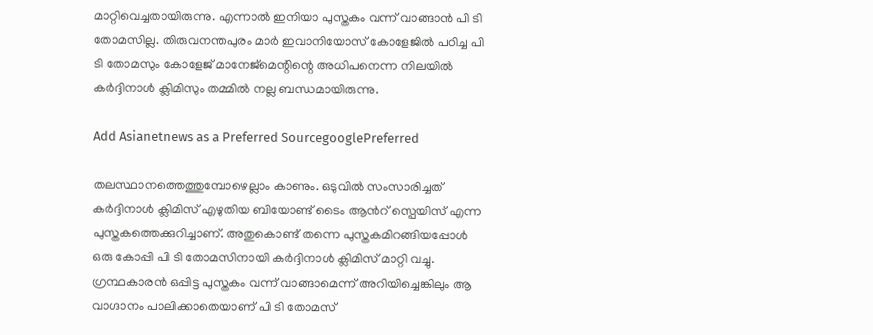മാറ്റിവെച്ചതായിരുന്നു. എന്നാല്‍ ഇനിയാ പുസ്തകം വന്ന് വാങ്ങാന്‍ പി ടി തോമസില്ല. തിരുവനന്തപുരം മാർ ഇവാനിയോസ് കോളേജിൽ പഠിച്ച പി ടി തോമസും കോളേജ് മാനേജ്മെന്റിന്റെ അധിപനെന്ന നിലയിൽ കർദ്ദിനാൾ ക്ലിമിസും തമ്മിൽ നല്ല ബന്ധമായിരുന്നു.

Add Asianetnews as a Preferred SourcegooglePreferred

തലസ്ഥാനത്തെത്തുമ്പോഴെല്ലാം കാണും. ഒടുവിൽ സംസാരിച്ചത് കർദ്ദിനാൾ ക്ലിമിസ് എഴുതിയ ബിയോണ്ട് ടൈം ആന്‍റ് സ്പെയിസ് എന്ന പുസ്തകത്തെക്കുറിച്ചാണ്. അതുകൊണ്ട് തന്നെ പുസ്തകമിറങ്ങിയപ്പോൾ ഒരു കോപ്പി പി ടി തോമസിനായി കർദ്ദിനാൾ ക്ലിമിസ് മാറ്റി വച്ചു. ഗ്രന്ഥകാരൻ ഒപ്പിട്ട പുസ്തകം വന്ന് വാങ്ങാമെന്ന് അറിയിച്ചെങ്കിലും ആ വാഗ്ദാനം പാലിക്കാതെയാണ് പി ടി തോമസ്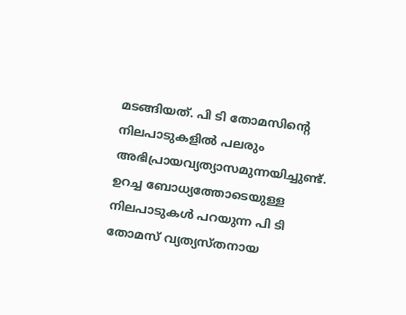മടങ്ങിയത്. പി ടി തോമസിന്റെ നിലപാടുകളിൽ പലരും അഭിപ്രായവ്യത്യാസമുന്നയിച്ചുണ്ട്. ഉറച്ച ബോധ്യത്തോടെയുള്ള നിലപാടുകൾ പറയുന്ന പി ടി തോമസ് വ്യത്യസ്തനായ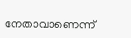നേതാവാണെന്ന്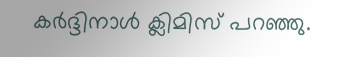കർദ്ദിനാൾ ക്ലിമിസ് പറഞ്ഞു.